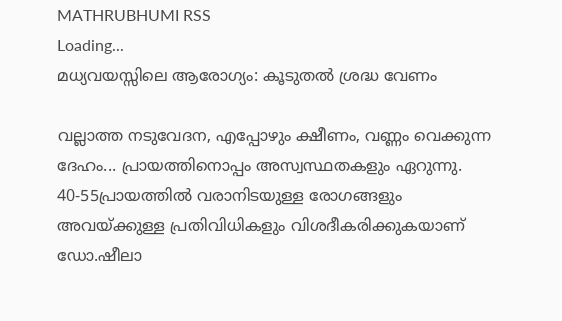MATHRUBHUMI RSS
Loading...
മധ്യവയസ്സിലെ ആരോഗ്യം: കൂടുതല്‍ ശ്രദ്ധ വേണം

വല്ലാത്ത നടുവേദന, എപ്പോഴും ക്ഷീണം, വണ്ണം വെക്കുന്ന ദേഹം... പ്രായത്തിനൊപ്പം അസ്വസ്ഥതകളും ഏറുന്നു. 40-55പ്രായത്തില്‍ വരാനിടയുള്ള രോഗങ്ങളും അവയ്ക്കുള്ള പ്രതിവിധികളും വിശദീകരിക്കുകയാണ് ഡോ.ഷീലാ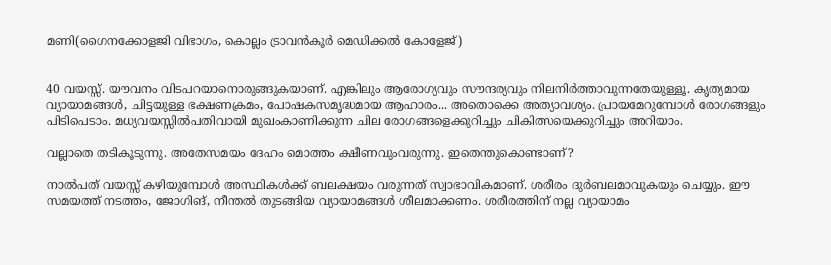മണി(ഗൈനക്കോളജി വിഭാഗം, കൊല്ലം ട്രാവന്‍കൂര്‍ മെഡിക്കല്‍ കോളേജ്)


40 വയസ്സ്. യൗവനം വിടപറയാനൊരുങ്ങുകയാണ്. എങ്കിലും ആരോഗ്യവും സൗന്ദര്യവും നിലനിര്‍ത്താവുന്നതേയുള്ളൂ. കൃത്യമായ വ്യായാമങ്ങള്‍, ചിട്ടയുള്ള ഭക്ഷണക്രമം, പോഷകസമൃദ്ധമായ ആഹാരം... അതൊക്കെ അത്യാവശ്യം. പ്രായമേറുമ്പോള്‍ രോഗങ്ങളും പിടിപെടാം. മധ്യവയസ്സില്‍പതിവായി മുഖംകാണിക്കുന്ന ചില രോഗങ്ങളെക്കുറിച്ചും ചികിത്സയെക്കുറിച്ചും അറിയാം.

വല്ലാതെ തടികൂടുന്നു. അതേസമയം ദേഹം മൊത്തം ക്ഷീണവുംവരുന്നു. ഇതെന്തുകൊണ്ടാണ്?

നാല്‍പത് വയസ്സ് കഴിയുമ്പോള്‍ അസ്ഥികള്‍ക്ക് ബലക്ഷയം വരുന്നത് സ്വാഭാവികമാണ്. ശരീരം ദുര്‍ബലമാവുകയും ചെയ്യും. ഈ സമയത്ത് നടത്തം, ജോഗിങ്, നീന്തല്‍ തുടങ്ങിയ വ്യായാമങ്ങള്‍ ശീലമാക്കണം. ശരീരത്തിന് നല്ല വ്യായാമം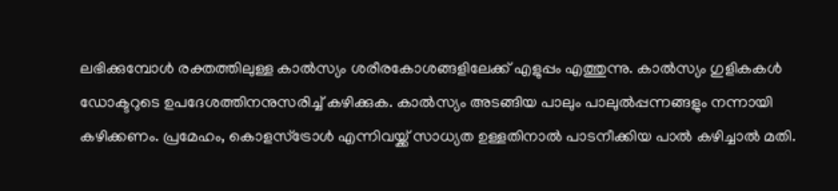ലഭിക്കുമ്പോള്‍ രക്തത്തിലുള്ള കാല്‍സ്യം ശരീരകോശങ്ങളിലേക്ക് എളുപ്പം എത്തുന്നു. കാല്‍സ്യം ഗുളികകള്‍ ഡോക്ടറുടെ ഉപദേശത്തിനനുസരിച്ച് കഴിക്കുക. കാല്‍സ്യം അടങ്ങിയ പാലും പാലുല്‍പ്പന്നങ്ങളും നന്നായി കഴിക്കണം. പ്രമേഹം, കൊളസ്‌ട്രോള്‍ എന്നിവയ്ക്ക് സാധ്യത ഉള്ളതിനാല്‍ പാടനീക്കിയ പാല്‍ കഴിച്ചാല്‍ മതി.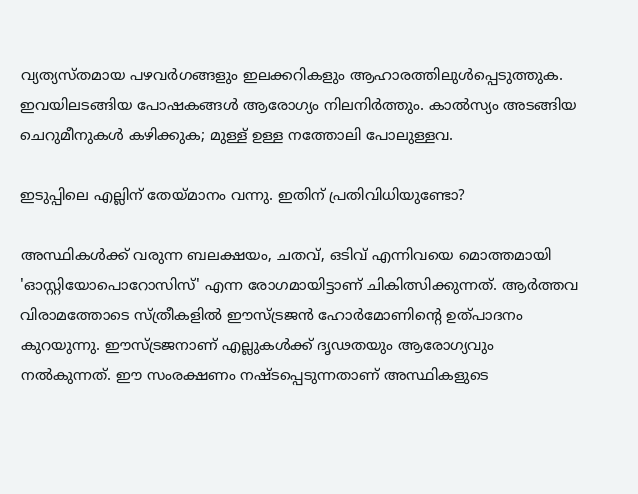വ്യത്യസ്തമായ പഴവര്‍ഗങ്ങളും ഇലക്കറികളും ആഹാരത്തിലുള്‍പ്പെടുത്തുക. ഇവയിലടങ്ങിയ പോഷകങ്ങള്‍ ആരോഗ്യം നിലനിര്‍ത്തും. കാല്‍സ്യം അടങ്ങിയ ചെറുമീനുകള്‍ കഴിക്കുക; മുള്ള് ഉള്ള നത്തോലി പോലുള്ളവ.

ഇടുപ്പിലെ എല്ലിന് തേയ്മാനം വന്നു. ഇതിന് പ്രതിവിധിയുണ്ടോ?

അസ്ഥികള്‍ക്ക് വരുന്ന ബലക്ഷയം, ചതവ്, ഒടിവ് എന്നിവയെ മൊത്തമായി 'ഓസ്റ്റിയോപൊറോസിസ്' എന്ന രോഗമായിട്ടാണ് ചികിത്സിക്കുന്നത്. ആര്‍ത്തവ വിരാമത്തോടെ സ്ത്രീകളില്‍ ഈസ്ട്രജന്‍ ഹോര്‍മോണിന്റെ ഉത്പാദനം കുറയുന്നു. ഈസ്ട്രജനാണ് എല്ലുകള്‍ക്ക് ദൃഢതയും ആരോഗ്യവും നല്‍കുന്നത്. ഈ സംരക്ഷണം നഷ്ടപ്പെടുന്നതാണ് അസ്ഥികളുടെ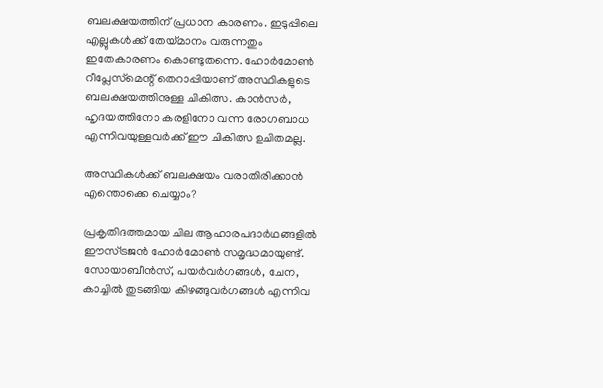ബലക്ഷയത്തിന് പ്രധാന കാരണം. ഇടുപ്പിലെ എല്ലുകള്‍ക്ക് തേയ്മാനം വരുന്നതും ഇതേകാരണം കൊണ്ടുതന്നെ. ഹോര്‍മോണ്‍ റീപ്ലേസ്‌മെന്റ് തെറാപ്പിയാണ് അസ്ഥികളുടെ ബലക്ഷയത്തിനുള്ള ചികിത്സ. കാന്‍സര്‍, ഹൃദയത്തിനോ കരളിനോ വന്ന രോഗബാധ എന്നിവയുള്ളവര്‍ക്ക് ഈ ചികിത്സ ഉചിതമല്ല.

അസ്ഥികള്‍ക്ക് ബലക്ഷയം വരാതിരിക്കാന്‍ എന്തൊക്കെ ചെയ്യാം?

പ്രകൃതിദത്തമായ ചില ആഹാരപദാര്‍ഥങ്ങളില്‍ ഈസ്ട്രജന്‍ ഹോര്‍മോണ്‍ സമൃദ്ധമായുണ്ട്. സോയാബീന്‍സ്, പയര്‍വര്‍ഗങ്ങള്‍, ചേന, കാച്ചില്‍ തുടങ്ങിയ കിഴങ്ങുവര്‍ഗങ്ങള്‍ എന്നിവ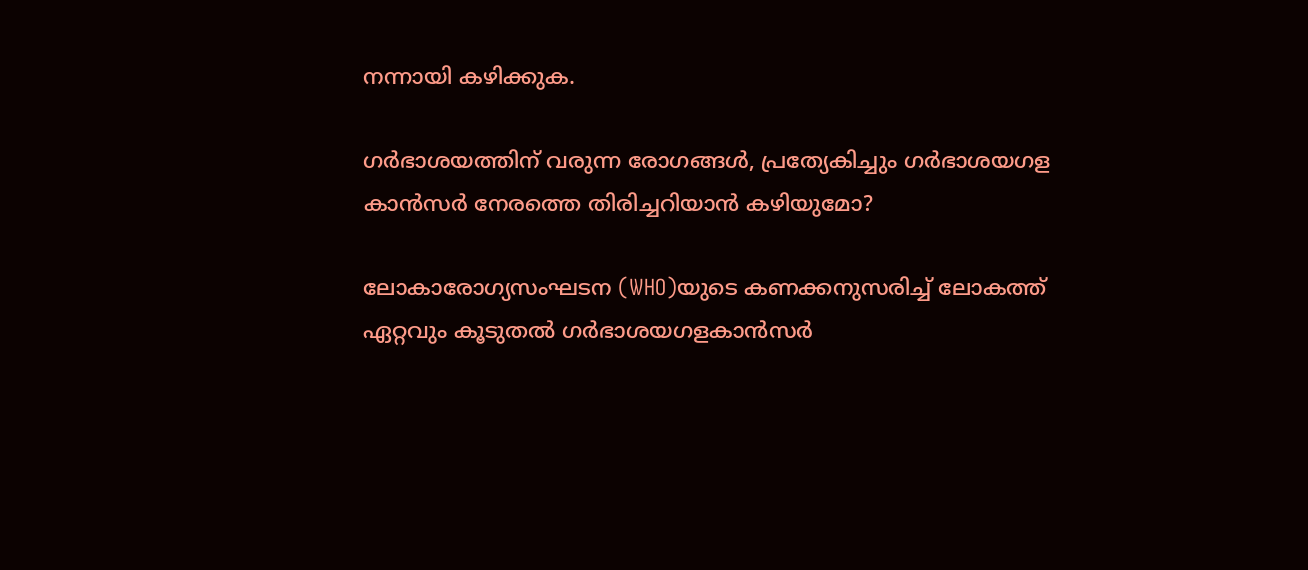നന്നായി കഴിക്കുക.

ഗര്‍ഭാശയത്തിന് വരുന്ന രോഗങ്ങള്‍, പ്രത്യേകിച്ചും ഗര്‍ഭാശയഗള കാന്‍സര്‍ നേരത്തെ തിരിച്ചറിയാന്‍ കഴിയുമോ?

ലോകാരോഗ്യസംഘടന (WHO)യുടെ കണക്കനുസരിച്ച് ലോകത്ത് ഏറ്റവും കൂടുതല്‍ ഗര്‍ഭാശയഗളകാന്‍സര്‍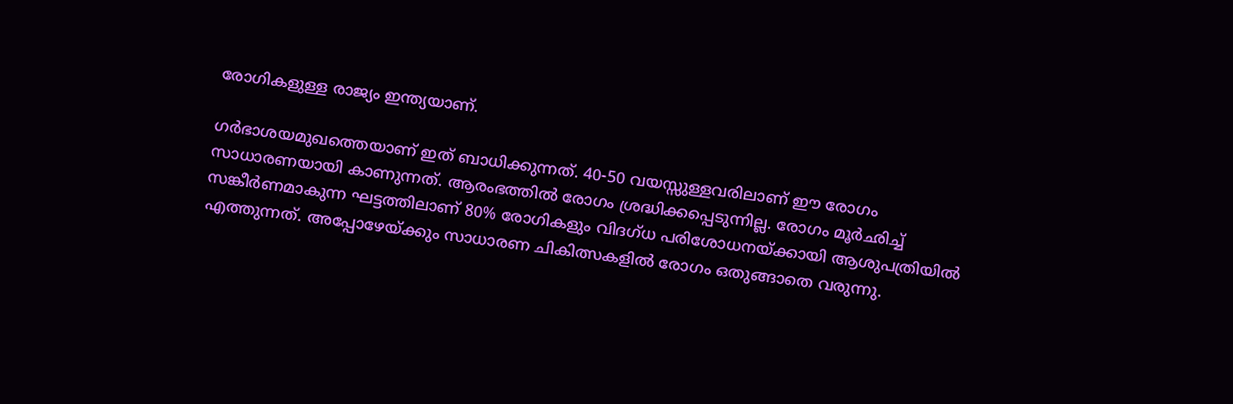രോഗികളുള്ള രാജ്യം ഇന്ത്യയാണ്.

ഗര്‍ഭാശയമുഖത്തെയാണ് ഇത് ബാധിക്കുന്നത്. 40-50 വയസ്സുള്ളവരിലാണ് ഈ രോഗം സാധാരണയായി കാണുന്നത്. ആരംഭത്തില്‍ രോഗം ശ്രദ്ധിക്കപ്പെടുന്നില്ല. രോഗം മൂര്‍ഛിച്ച് സങ്കീര്‍ണമാകുന്ന ഘട്ടത്തിലാണ് 80% രോഗികളും വിദഗ്ധ പരിശോധനയ്ക്കായി ആശുപത്രിയില്‍ എത്തുന്നത്. അപ്പോഴേയ്ക്കും സാധാരണ ചികിത്സകളില്‍ രോഗം ഒതുങ്ങാതെ വരുന്നു.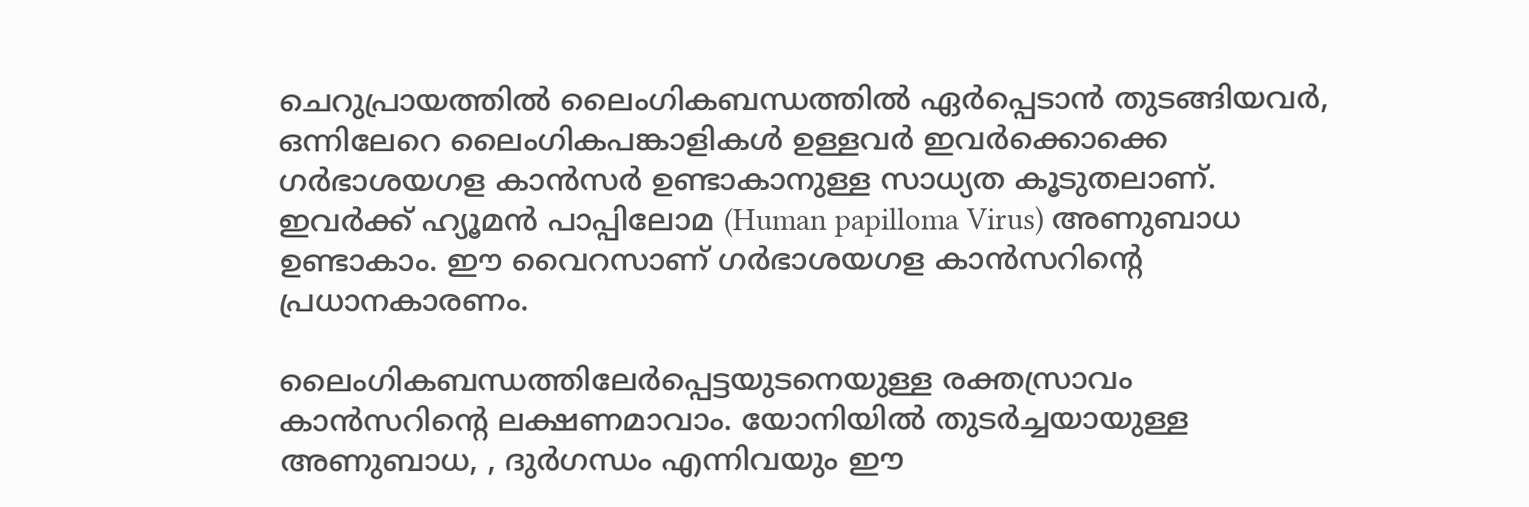ചെറുപ്രായത്തില്‍ ലൈംഗികബന്ധത്തില്‍ ഏര്‍പ്പെടാന്‍ തുടങ്ങിയവര്‍, ഒന്നിലേറെ ലൈംഗികപങ്കാളികള്‍ ഉള്ളവര്‍ ഇവര്‍ക്കൊക്കെ ഗര്‍ഭാശയഗള കാന്‍സര്‍ ഉണ്ടാകാനുള്ള സാധ്യത കൂടുതലാണ്. ഇവര്‍ക്ക് ഹ്യൂമന്‍ പാപ്പിലോമ (Human papilloma Virus) അണുബാധ ഉണ്ടാകാം. ഈ വൈറസാണ് ഗര്‍ഭാശയഗള കാന്‍സറിന്റെ പ്രധാനകാരണം.

ലൈംഗികബന്ധത്തിലേര്‍പ്പെട്ടയുടനെയുള്ള രക്തസ്രാവം കാന്‍സറിന്റെ ലക്ഷണമാവാം. യോനിയില്‍ തുടര്‍ച്ചയായുള്ള അണുബാധ, , ദുര്‍ഗന്ധം എന്നിവയും ഈ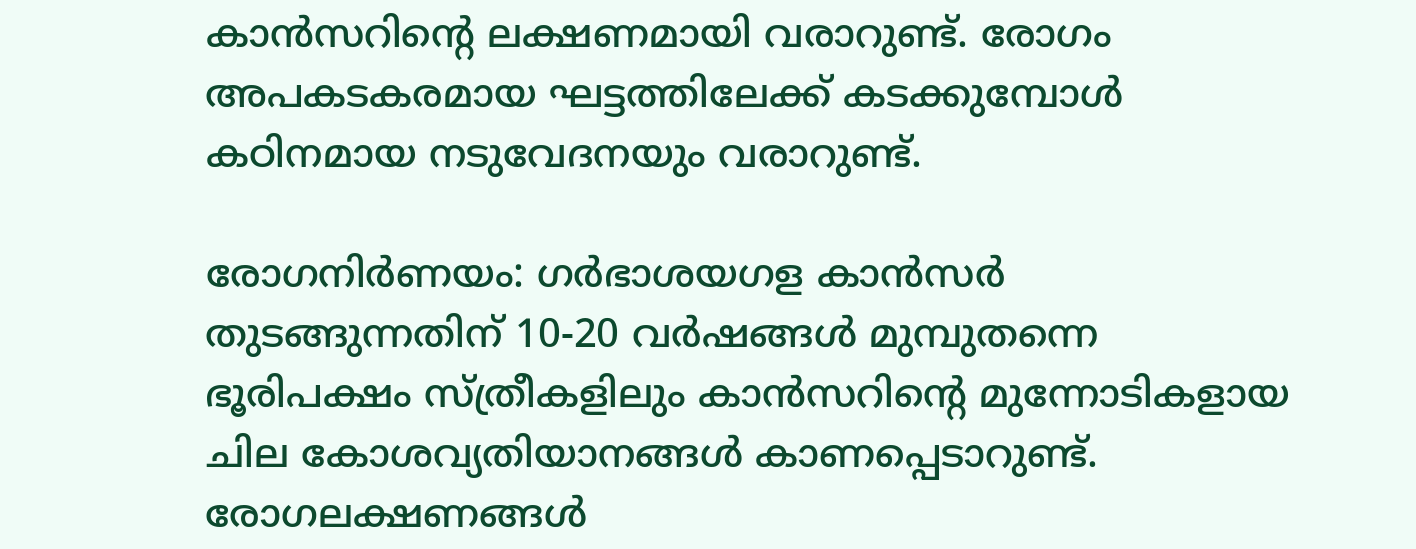കാന്‍സറിന്റെ ലക്ഷണമായി വരാറുണ്ട്. രോഗം അപകടകരമായ ഘട്ടത്തിലേക്ക് കടക്കുമ്പോള്‍ കഠിനമായ നടുവേദനയും വരാറുണ്ട്.

രോഗനിര്‍ണയം: ഗര്‍ഭാശയഗള കാന്‍സര്‍ തുടങ്ങുന്നതിന് 10-20 വര്‍ഷങ്ങള്‍ മുമ്പുതന്നെ ഭൂരിപക്ഷം സ്ത്രീകളിലും കാന്‍സറിന്റെ മുന്നോടികളായ ചില കോശവ്യതിയാനങ്ങള്‍ കാണപ്പെടാറുണ്ട്. രോഗലക്ഷണങ്ങള്‍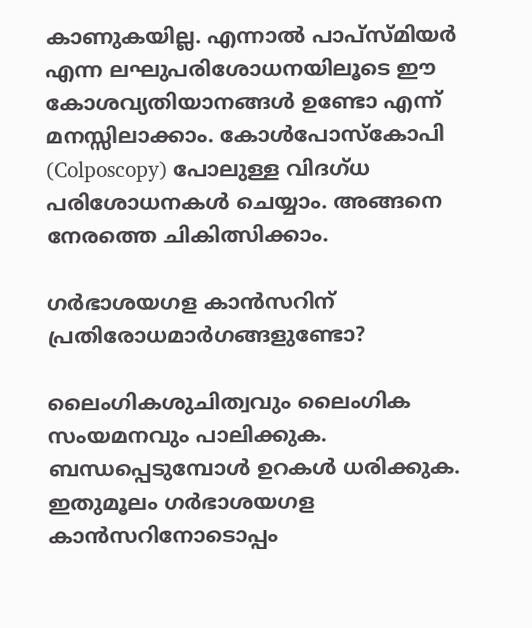കാണുകയില്ല. എന്നാല്‍ പാപ്‌സ്മിയര്‍ എന്ന ലഘുപരിശോധനയിലൂടെ ഈ കോശവ്യതിയാനങ്ങള്‍ ഉണ്ടോ എന്ന് മനസ്സിലാക്കാം. കോള്‍പോസ്‌കോപി (Colposcopy) പോലുള്ള വിദഗ്ധ പരിശോധനകള്‍ ചെയ്യാം. അങ്ങനെ നേരത്തെ ചികിത്സിക്കാം.

ഗര്‍ഭാശയഗള കാന്‍സറിന് പ്രതിരോധമാര്‍ഗങ്ങളുണ്ടോ?

ലൈംഗികശുചിത്വവും ലൈംഗിക സംയമനവും പാലിക്കുക. ബന്ധപ്പെടുമ്പോള്‍ ഉറകള്‍ ധരിക്കുക. ഇതുമൂലം ഗര്‍ഭാശയഗള കാന്‍സറിനോടൊപ്പം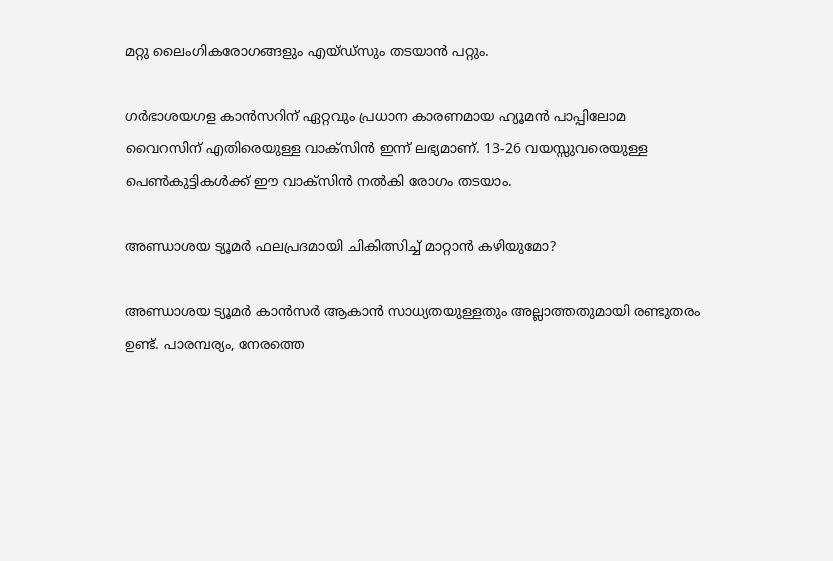മറ്റു ലൈംഗികരോഗങ്ങളും എയ്ഡ്‌സും തടയാന്‍ പറ്റും.

ഗര്‍ഭാശയഗള കാന്‍സറിന് ഏറ്റവും പ്രധാന കാരണമായ ഹ്യൂമന്‍ പാപ്പിലോമ വൈറസിന് എതിരെയുള്ള വാക്‌സിന്‍ ഇന്ന് ലഭ്യമാണ്. 13-26 വയസ്സുവരെയുള്ള പെണ്‍കുട്ടികള്‍ക്ക് ഈ വാക്‌സിന്‍ നല്‍കി രോഗം തടയാം.

അണ്ഡാശയ ട്യൂമര്‍ ഫലപ്രദമായി ചികിത്സിച്ച് മാറ്റാന്‍ കഴിയുമോ?

അണ്ഡാശയ ട്യൂമര്‍ കാന്‍സര്‍ ആകാന്‍ സാധ്യതയുള്ളതും അല്ലാത്തതുമായി രണ്ടുതരം ഉണ്ട്. പാരമ്പര്യം, നേരത്തെ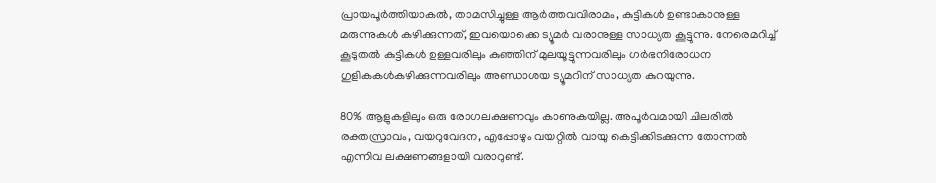പ്രായപൂര്‍ത്തിയാകല്‍, താമസിച്ചുള്ള ആര്‍ത്തവവിരാമം, കുട്ടികള്‍ ഉണ്ടാകാനുള്ള മരുന്നുകള്‍ കഴിക്കുന്നത്, ഇവയൊക്കെ ട്യൂമര്‍ വരാനുള്ള സാധ്യത കൂട്ടുന്നു. നേരെമറിച്ച് കൂടുതല്‍ കുട്ടികള്‍ ഉള്ളവരിലും കുഞ്ഞിന് മുലയൂട്ടുന്നവരിലും ഗര്‍ഭനിരോധന ഗുളികകള്‍കഴിക്കുന്നവരിലും അണ്ഡാശയ ട്യൂമറിന് സാധ്യത കുറയുന്നു.

80% ആളുകളിലും ഒരു രോഗലക്ഷണവും കാണുകയില്ല. അപൂര്‍വമായി ചിലരില്‍ രക്തസ്രാവം, വയറുവേദന, എപ്പോഴും വയറ്റില്‍ വായു കെട്ടിക്കിടക്കുന്ന തോന്നല്‍ എന്നിവ ലക്ഷണങ്ങളായി വരാറുണ്ട്.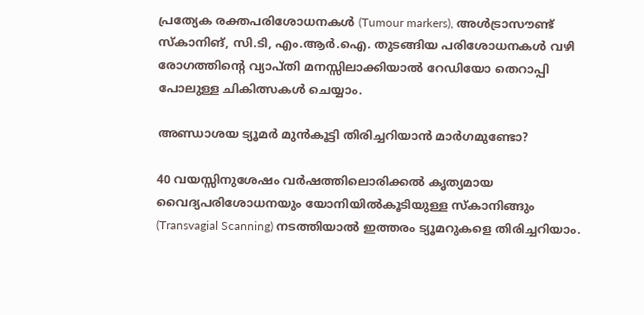പ്രത്യേക രക്തപരിശോധനകള്‍ (Tumour markers), അള്‍ട്രാസൗണ്ട് സ്‌കാനിങ്, സി.ടി, എം.ആര്‍.ഐ. തുടങ്ങിയ പരിശോധനകള്‍ വഴി രോഗത്തിന്റെ വ്യാപ്തി മനസ്സിലാക്കിയാല്‍ റേഡിയോ തെറാപ്പി പോലുള്ള ചികിത്സകള്‍ ചെയ്യാം.

അണ്ഡാശയ ട്യൂമര്‍ മുന്‍കൂട്ടി തിരിച്ചറിയാന്‍ മാര്‍ഗമുണ്ടോ?

40 വയസ്സിനുശേഷം വര്‍ഷത്തിലൊരിക്കല്‍ കൃത്യമായ വൈദ്യപരിശോധനയും യോനിയില്‍കൂടിയുള്ള സ്‌കാനിങ്ങും (Transvagial Scanning) നടത്തിയാല്‍ ഇത്തരം ട്യൂമറുകളെ തിരിച്ചറിയാം.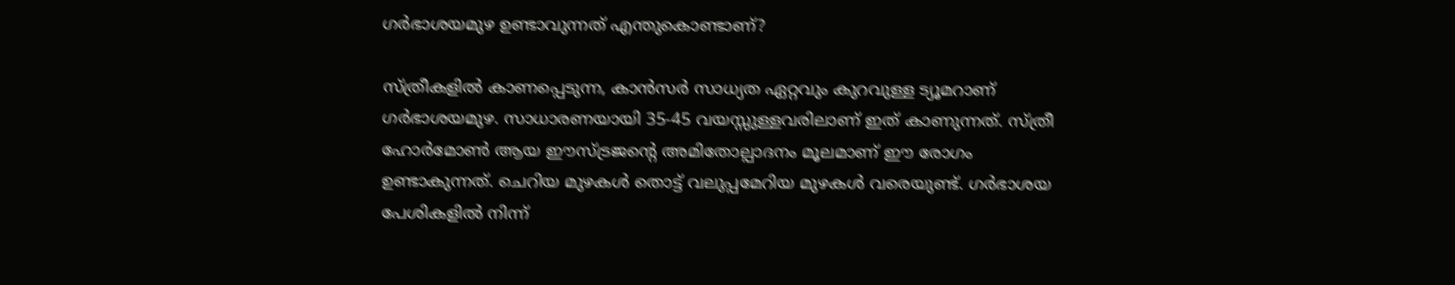ഗര്‍ഭാശയമുഴ ഉണ്ടാവുന്നത് എന്തുകൊണ്ടാണ്?

സ്ത്രീകളില്‍ കാണപ്പെടുന്ന, കാന്‍സര്‍ സാധ്യത ഏറ്റവും കുറവുള്ള ട്യൂമറാണ് ഗര്‍ഭാശയമുഴ. സാധാരണയായി 35-45 വയസ്സുള്ളവരിലാണ് ഇത് കാണുന്നത്. സ്ത്രീ ഹോര്‍മോണ്‍ ആയ ഈസ്ട്രജന്റെ അമിതോല്പാദനം മൂലമാണ് ഈ രോഗം ഉണ്ടാകുന്നത്. ചെറിയ മുഴകള്‍ തൊട്ട് വലുപ്പമേറിയ മുഴകള്‍ വരെയുണ്ട്. ഗര്‍ഭാശയ പേശികളില്‍ നിന്ന്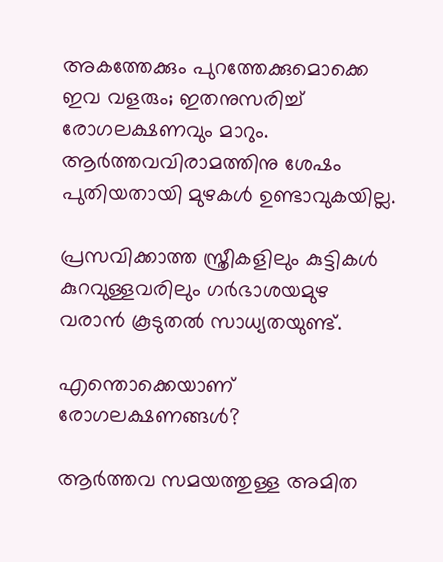അകത്തേക്കും പുറത്തേക്കുമൊക്കെ ഇവ വളരും; ഇതനുസരിച്ച് രോഗലക്ഷണവും മാറും. ആര്‍ത്തവവിരാമത്തിനു ശേഷം പുതിയതായി മുഴകള്‍ ഉണ്ടാവുകയില്ല.

പ്രസവിക്കാത്ത സ്ത്രീകളിലും കുട്ടികള്‍ കുറവുള്ളവരിലും ഗര്‍ഭാശയമുഴ വരാന്‍ കൂടുതല്‍ സാധ്യതയുണ്ട്.

എന്തൊക്കെയാണ് രോഗലക്ഷണങ്ങള്‍?

ആര്‍ത്തവ സമയത്തുള്ള അമിത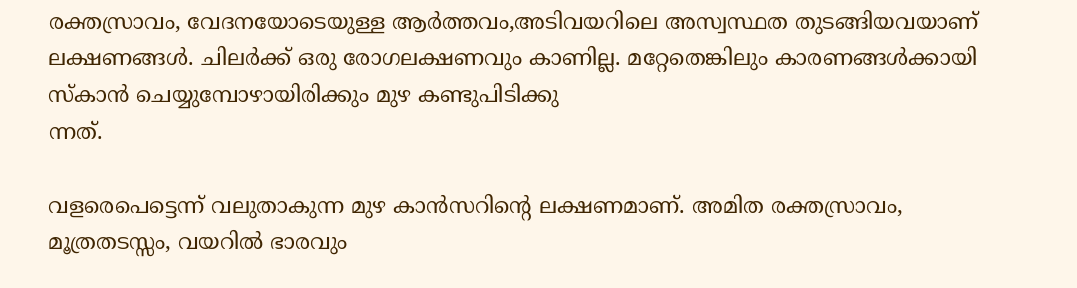രക്തസ്രാവം, വേദനയോടെയുള്ള ആര്‍ത്തവം,അടിവയറിലെ അസ്വസ്ഥത തുടങ്ങിയവയാണ് ലക്ഷണങ്ങള്‍. ചിലര്‍ക്ക് ഒരു രോഗലക്ഷണവും കാണില്ല. മറ്റേതെങ്കിലും കാരണങ്ങള്‍ക്കായി സ്‌കാന്‍ ചെയ്യുമ്പോഴായിരിക്കും മുഴ കണ്ടുപിടിക്കു
ന്നത്.

വളരെപെട്ടെന്ന് വലുതാകുന്ന മുഴ കാന്‍സറിന്റെ ലക്ഷണമാണ്. അമിത രക്തസ്രാവം, മൂത്രതടസ്സം, വയറില്‍ ഭാരവും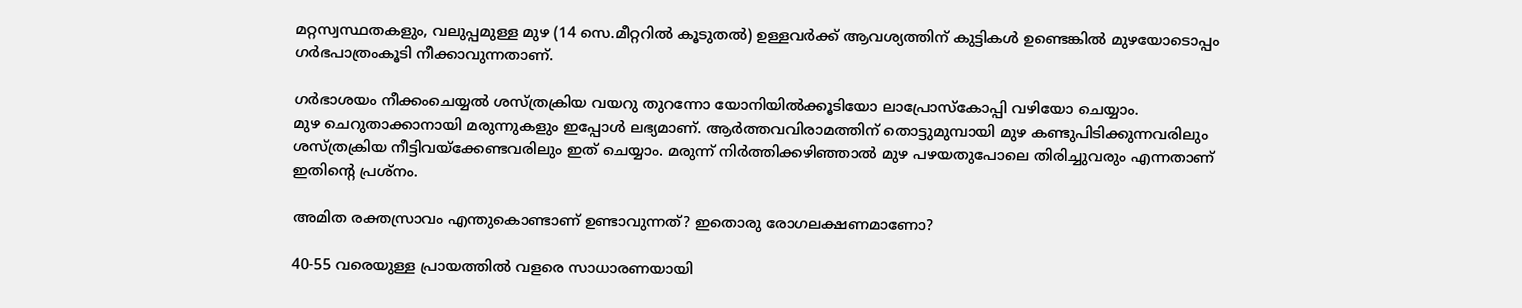മറ്റസ്വസ്ഥതകളും, വലുപ്പമുള്ള മുഴ (14 സെ.മീറ്ററില്‍ കൂടുതല്‍) ഉള്ളവര്‍ക്ക് ആവശ്യത്തിന് കുട്ടികള്‍ ഉണ്ടെങ്കില്‍ മുഴയോടൊപ്പം ഗര്‍ഭപാത്രംകൂടി നീക്കാവുന്നതാണ്.

ഗര്‍ഭാശയം നീക്കംചെയ്യല്‍ ശസ്ത്രക്രിയ വയറു തുറന്നോ യോനിയില്‍ക്കൂടിയോ ലാപ്രോസ്‌കോപ്പി വഴിയോ ചെയ്യാം.
മുഴ ചെറുതാക്കാനായി മരുന്നുകളും ഇപ്പോള്‍ ലഭ്യമാണ്. ആര്‍ത്തവവിരാമത്തിന് തൊട്ടുമുമ്പായി മുഴ കണ്ടുപിടിക്കുന്നവരിലും ശസ്ത്രക്രിയ നീട്ടിവയ്‌ക്കേണ്ടവരിലും ഇത് ചെയ്യാം. മരുന്ന് നിര്‍ത്തിക്കഴിഞ്ഞാല്‍ മുഴ പഴയതുപോലെ തിരിച്ചുവരും എന്നതാണ് ഇതിന്റെ പ്രശ്‌നം.

അമിത രക്തസ്രാവം എന്തുകൊണ്ടാണ് ഉണ്ടാവുന്നത്? ഇതൊരു രോഗലക്ഷണമാണോ?

40-55 വരെയുള്ള പ്രായത്തില്‍ വളരെ സാധാരണയായി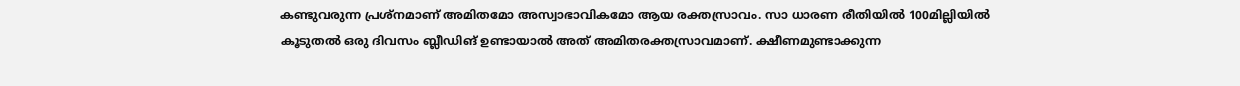കണ്ടുവരുന്ന പ്രശ്‌നമാണ് അമിതമോ അസ്വാഭാവികമോ ആയ രക്തസ്രാവം. സാ ധാരണ രീതിയില്‍ 100മില്ലിയില്‍ കൂടുതല്‍ ഒരു ദിവസം ബ്ലീഡിങ് ഉണ്ടായാല്‍ അത് അമിതരക്തസ്രാവമാണ്. ക്ഷീണമുണ്ടാക്കുന്ന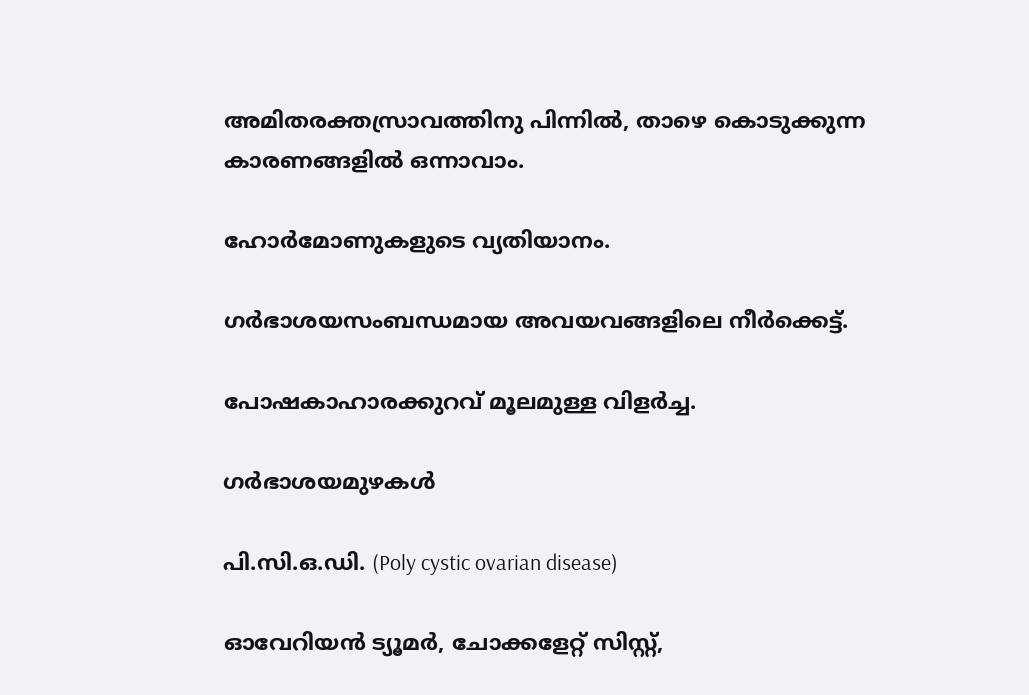അമിതരക്തസ്രാവത്തിനു പിന്നില്‍, താഴെ കൊടുക്കുന്ന കാരണങ്ങളില്‍ ഒന്നാവാം.

ഹോര്‍മോണുകളുടെ വ്യതിയാനം.

ഗര്‍ഭാശയസംബന്ധമായ അവയവങ്ങളിലെ നീര്‍ക്കെട്ട്.

പോഷകാഹാരക്കുറവ് മൂലമുള്ള വിളര്‍ച്ച.

ഗര്‍ഭാശയമുഴകള്‍

പി.സി.ഒ.ഡി. (Poly cystic ovarian disease)

ഓവേറിയന്‍ ട്യൂമര്‍, ചോക്കളേറ്റ് സിസ്റ്റ്,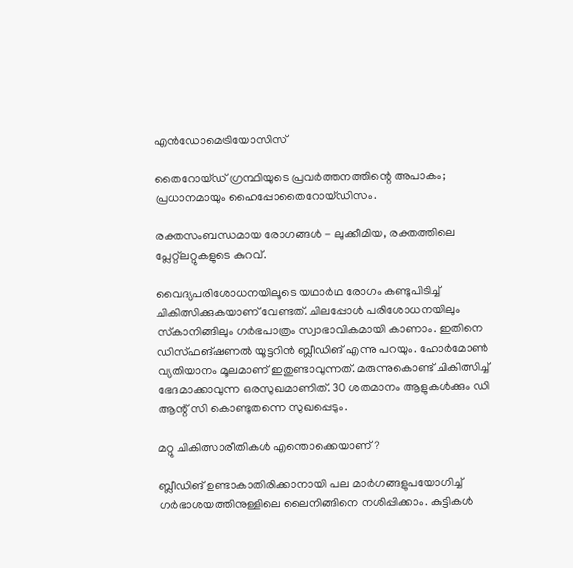എന്‍ഡോമെട്രിയോസിസ്

തൈറോയ്ഡ് ഗ്രന്ഥിയുടെ പ്രവര്‍ത്തനത്തിന്റെ അപാകം; പ്രധാനമായും ഹൈപ്പോതൈറോയ്ഡിസം.

രക്തസംബന്ധമായ രോഗങ്ങള്‍ - ലുക്കീമിയ, രക്തത്തിലെ പ്ലേറ്റ്‌ലറ്റുകളുടെ കുറവ്.

വൈദ്യപരിശോധനയിലൂടെ യഥാര്‍ഥ രോഗം കണ്ടുപിടിച്ച് ചികിത്സിക്കുകയാണ് വേണ്ടത്. ചിലപ്പോള്‍ പരിശോധനയിലും സ്‌കാനിങ്ങിലും ഗര്‍ഭപാത്രം സ്വാഭാവികമായി കാണാം. ഇതിനെ ഡിസ്ഫങ്ഷണല്‍ യൂട്ടറിന്‍ ബ്ലീഡിങ് എന്നു പറയും. ഹോര്‍മോണ്‍ വ്യതിയാനം മൂലമാണ് ഇതുണ്ടാവുന്നത്. മരുന്നുകൊണ്ട് ചികിത്സിച്ച് ഭേദമാക്കാവുന്ന ഒരസുഖമാണിത്. 30 ശതമാനം ആളുകള്‍ക്കും ഡി ആന്റ് സി കൊണ്ടുതന്നെ സുഖപ്പെടും.

മറ്റു ചികിത്സാരീതികള്‍ എന്തൊക്കെയാണ്?

ബ്ലീഡിങ് ഉണ്ടാകാതിരിക്കാനായി പല മാര്‍ഗങ്ങളുപയോഗിച്ച് ഗര്‍ഭാശയത്തിനുള്ളിലെ ലൈനിങ്ങിനെ നശിപ്പിക്കാം. കുട്ടികള്‍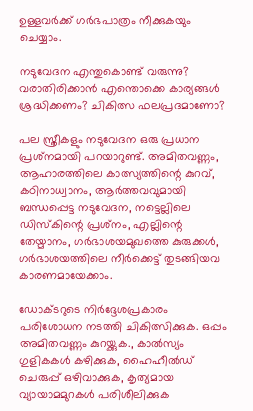ഉള്ളവര്‍ക്ക് ഗര്‍ഭപാത്രം നീക്കുകയും ചെയ്യാം.

നടുവേദന എന്തുകൊണ്ട് വരുന്നു? വരാതിരിക്കാന്‍ എന്തൊക്കെ കാര്യങ്ങള്‍ ശ്രദ്ധിക്കണം? ചികിത്സ ഫലപ്രദമാണോ?

പല സ്ത്രീകളും നടുവേദന ഒരു പ്രധാന പ്രശ്‌നമായി പറയാറുണ്ട്. അമിതവണ്ണം, ആഹാരത്തിലെ കാത്സ്യത്തിന്റെ കുറവ്, കഠിനാധ്വാനം, ആര്‍ത്തവവുമായി ബന്ധപ്പെട്ട നടുവേദന, നട്ടെല്ലിലെ ഡിസ്‌കിന്റെ പ്രശ്‌നം, എല്ലിന്റെ തേയ്മാനം, ഗര്‍ഭാശയമുഖത്തെ കുരുക്കള്‍, ഗര്‍ഭാശയത്തിലെ നീര്‍ക്കെട്ട് തുടങ്ങിയവ കാരണമായേക്കാം.

ഡോക്ടറുടെ നിര്‍ദ്ദേശപ്രകാരം പരിശോധന നടത്തി ചികിത്സിക്കുക. ഒപ്പം അമിതവണ്ണം കുറയ്ക്കുക., കാല്‍സ്യം ഗുളികകള്‍ കഴിക്കുക, ഹൈഹീല്‍ഡ് ചെരുപ്പ് ഒഴിവാക്കുക, കൃത്യമായ വ്യായാമമുറകള്‍ പരിശീലിക്കുക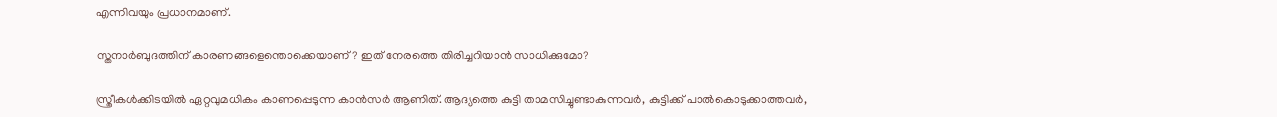എന്നിവയും പ്രധാനമാണ്.

സ്തനാര്‍ബുദത്തിന് കാരണങ്ങളെന്തൊക്കെയാണ്? ഇത് നേരത്തെ തിരിച്ചറിയാന്‍ സാധിക്കുമോ?

സ്ത്രീകള്‍ക്കിടയില്‍ ഏറ്റവുമധികം കാണപ്പെടുന്ന കാന്‍സര്‍ ആണിത്. ആദ്യത്തെ കുട്ടി താമസിച്ചുണ്ടാകുന്നവര്‍, കുട്ടിക്ക് പാല്‍കൊടുക്കാത്തവര്‍,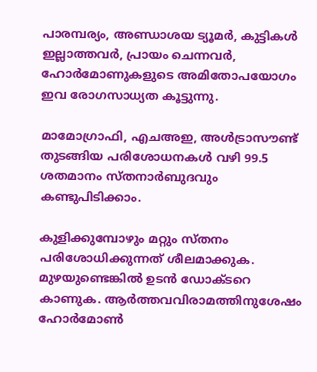പാരമ്പര്യം, അണ്ഡാശയ ട്യൂമര്‍, കുട്ടികള്‍ ഇല്ലാത്തവര്‍, പ്രായം ചെന്നവര്‍, ഹോര്‍മോണുകളുടെ അമിതോപയോഗം ഇവ രോഗസാധ്യത കൂട്ടുന്നു.

മാമോഗ്രാഫി, എചഅഇ, അള്‍ട്രാസൗണ്ട് തുടങ്ങിയ പരിശോധനകള്‍ വഴി 99.5 ശതമാനം സ്തനാര്‍ബുദവും കണ്ടുപിടിക്കാം.

കുളിക്കുമ്പോഴും മറ്റും സ്തനം പരിശോധിക്കുന്നത് ശീലമാക്കുക. മുഴയുണ്ടെങ്കില്‍ ഉടന്‍ ഡോക്ടറെ കാണുക. ആര്‍ത്തവവിരാമത്തിനുശേഷം ഹോര്‍മോണ്‍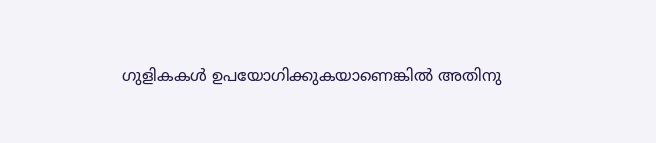ഗുളികകള്‍ ഉപയോഗിക്കുകയാണെങ്കില്‍ അതിനു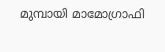മുമ്പായി മാമോഗ്രാഫി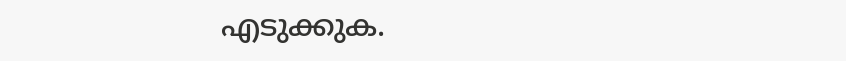എടുക്കുക.